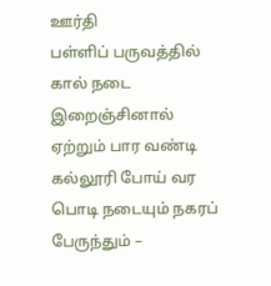ஊர்தி
பள்ளிப் பருவத்தில்
கால் நடை
இறைஞ்சினால் ஏற்றும் பார வண்டி
கல்லூரி போய் வர
பொடி நடையும் நகரப் பேருந்தும் –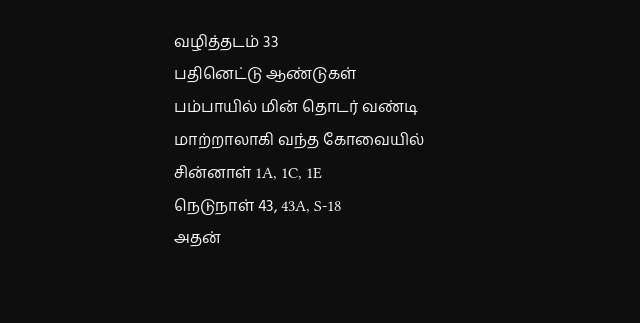வழித்தடம் 33
பதினெட்டு ஆண்டுகள்
பம்பாயில் மின் தொடர் வண்டி
மாற்றாலாகி வந்த கோவையில்
சின்னாள் 1A, 1C, 1E
நெடுநாள் 43, 43A, S-18
அதன்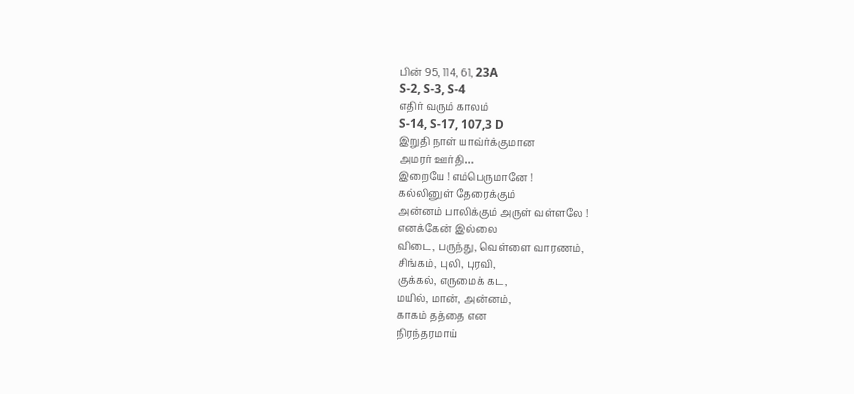பின் 95, 114, 61, 23A
S-2, S-3, S-4
எதிர் வரும் காலம்
S-14, S-17, 107,3 D
இறுதி நாள் யாவ்ர்க்குமான
அமரர் ஊர்தி…
இறையே ! எம்பெருமானே !
கல்லினுள் தேரைக்கும்
அன்னம் பாலிக்கும் அருள் வள்ளலே !
எனக்கேன் இல்லை
விடை, பருந்து, வெள்ளை வாரணம்,
சிங்கம், புலி, புரவி,
குக்கல், எருமைக் கட,
மயில், மான், அன்னம்,
காகம் தத்தை என
நிரந்தரமாய்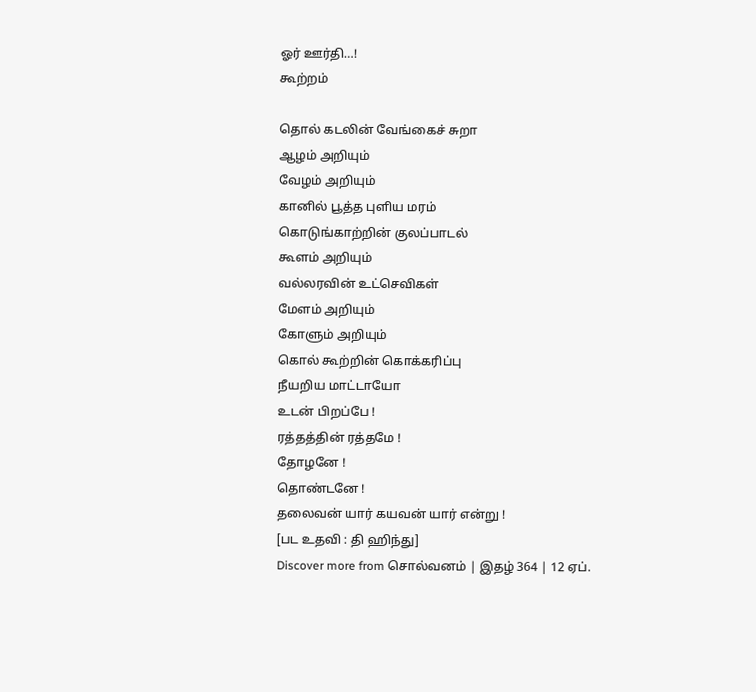ஓர் ஊர்தி…!
கூற்றம்

தொல் கடலின் வேங்கைச் சுறா
ஆழம் அறியும்
வேழம் அறியும்
கானில் பூத்த புளிய மரம்
கொடுங்காற்றின் குலப்பாடல்
கூளம் அறியும்
வல்லரவின் உட்செவிகள்
மேளம் அறியும்
கோளும் அறியும்
கொல் கூற்றின் கொக்கரிப்பு
நீயறிய மாட்டாயோ
உடன் பிறப்பே !
ரத்தத்தின் ரத்தமே !
தோழனே !
தொண்டனே !
தலைவன் யார் கயவன் யார் என்று !
[பட உதவி : தி ஹிந்து]
Discover more from சொல்வனம் | இதழ் 364 | 12 ஏப்.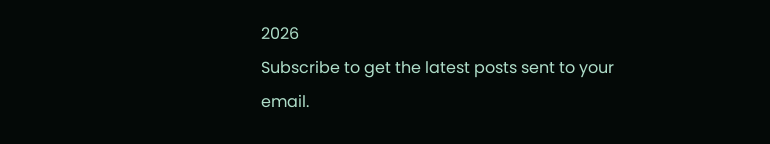2026
Subscribe to get the latest posts sent to your email.